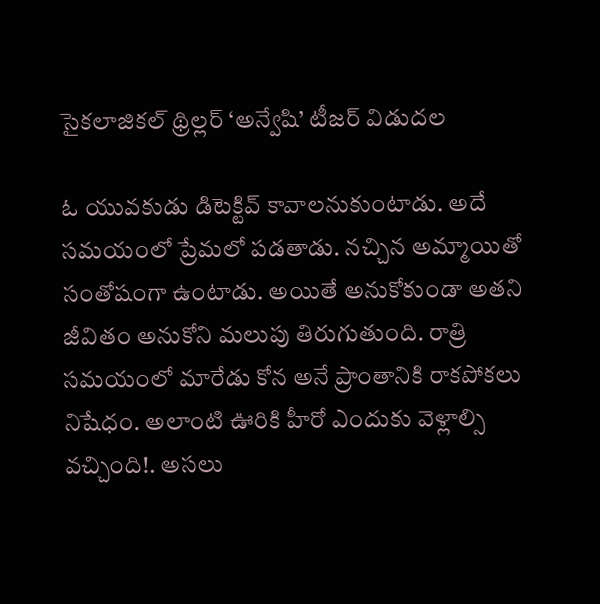సైకలాజికల్‌ థ్రిల్లర్‌ ‘అన్వేషి’ టీజర్‌ విడుదల

ఓ యువకుడు డిటెక్టివ్‌ కావాలనుకుంటాడు. అదే సమయంలో ప్రేమలో పడతాడు. నచ్చిన అమ్మాయితో సంతోషంగా ఉంటాడు. అయితే అనుకోకుండా అతని జీవితం అనుకోని మలుపు తిరుగుతుంది. రాత్రి సమయంలో మారేడు కోన అనే ప్రాంతానికి రాకపోకలు నిషేధం. అలాంటి ఊరికి హీరో ఎందుకు వెళ్లాల్సి వచ్చింది!. అసలు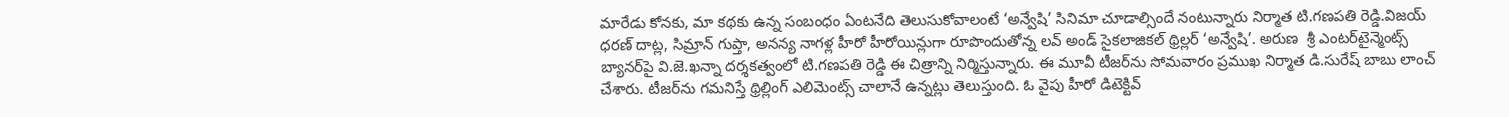మారేడు కోనకు, మా కథకు ఉన్న సంబంధం ఏంటనేది తెలుసుకోవాలంటే ‘అన్వేషి’ సినిమా చూడాల్సిందే నంటున్నారు నిర్మాత టి.గణపతి రెడ్డి.విజయ్‌ ధరణ్‌ దాట్ల, సిమ్రాన్‌ గుప్తా, అనన్య నాగళ్ల హీరో హీరోయిన్లుగా రూపొందుతోన్న లవ్‌ అండ్‌ సైకలాజికల్‌ థ్రిల్లర్‌ ‘అన్వేషి’. అరుణ  శ్రీ ఎంటర్‌టైన్మెంట్స్‌ బ్యానర్‌పై వి.జె.ఖన్నా దర్శకత్వంలో టి.గణపతి రెడ్డి ఈ చిత్రాన్ని నిర్మిస్తున్నారు. ఈ మూవీ టీజర్‌ను సోమవారం ప్రముఖ నిర్మాత డి.సురేష్‌ బాబు లాంచ్‌ చేశారు. టీజర్‌ను గమనిస్తే థ్రిల్లింగ్‌ ఎలిమెంట్స్‌ చాలానే ఉన్నట్లు తెలుస్తుంది. ఓ వైపు హీరో డిటెక్టివ్‌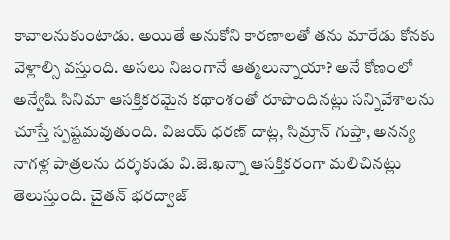కావాలనుకుంటాడు. అయితే అనుకోని కారణాలతో తను మారేడు కోనకు వెళ్లాల్సి వస్తుంది. అసలు నిజంగానే ఆత్మలున్నాయా? అనే కోణంలో అన్వేషి సినిమా ఆసక్తికరమైన కథాంశంతో రూపొందినట్లు సన్నివేశాలను చూస్తే స్పష్టమవుతుంది. విజయ్‌ ధరణ్‌ దాట్ల, సిమ్రాన్‌ గుప్తా, అనన్య నాగళ్ల పాత్రలను దర్శకుడు వి.జె.ఖన్నా ఆసక్తికరంగా మలిచినట్లు తెలుస్తుంది. చైతన్‌ భరద్వాజ్‌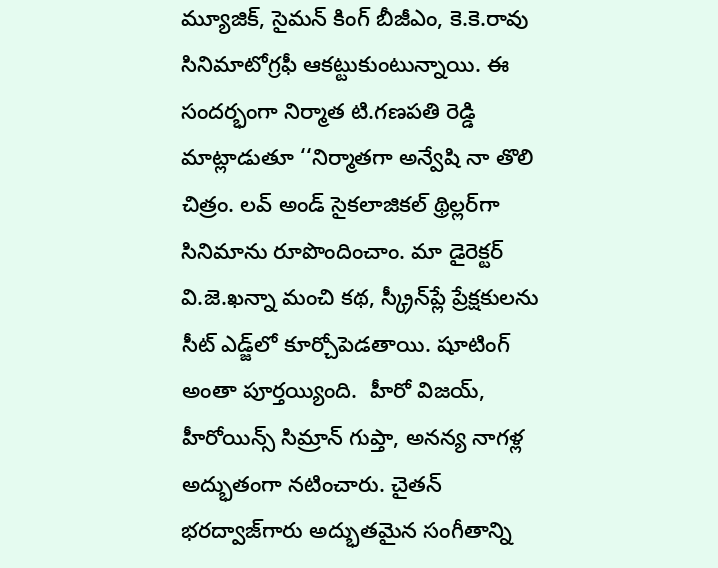మ్యూజిక్‌, సైమన్‌ కింగ్‌ బీజీఎం, కె.కె.రావు సినిమాటోగ్రఫీ ఆకట్టుకుంటున్నాయి. ఈ సందర్భంగా నిర్మాత టి.గణపతి రెడ్డి మాట్లాడుతూ ‘‘నిర్మాతగా అన్వేషి నా తొలి చిత్రం. లవ్‌ అండ్‌ సైకలాజికల్‌ థ్రిల్లర్‌గా సినిమాను రూపొందించాం. మా డైరెక్టర్‌ వి.జె.ఖన్నా మంచి కథ, స్క్రీన్‌ప్లే ప్రేక్షకులను సీట్‌ ఎడ్జ్‌లో కూర్చోపెడతాయి. షూటింగ్‌ అంతా పూర్తయ్యింది.  హీరో విజయ్‌, హీరోయిన్స్‌ సిమ్రాన్‌ గుప్తా, అనన్య నాగళ్ల అద్భుతంగా నటించారు. చైతన్‌ భరద్వాజ్‌గారు అద్భుతమైన సంగీతాన్ని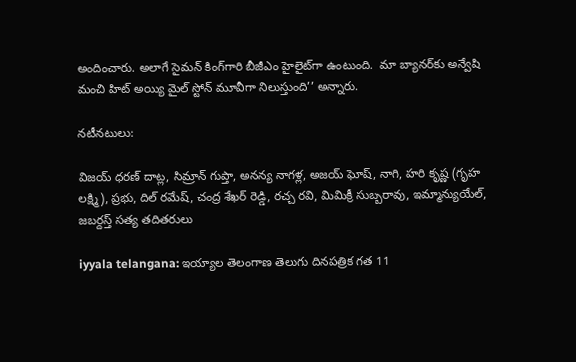అందించారు. అలాగే సైమన్‌ కింగ్‌గారి బీజీఎం హైలైట్‌గా ఉంటుంది.  మా బ్యానర్‌కు అన్వేషి మంచి హిట్‌ అయ్యి మైల్‌ స్టోన్‌ మూవీగా నిలుస్తుంది’’ అన్నారు.

నటీనటులు:

విజయ్‌ ధరణ్‌ దాట్ల, సిమ్రాన్‌ గుప్తా, అనన్య నాగళ్ల, అజయ్‌ ఘోష్‌, నాగి, హరి కృష్ణ (గృహ లక్ష్మి), ప్రభు, దిల్‌ రమేష్‌, చంద్ర శేఖర్‌ రెడ్డి, రచ్చ రవి, మిమిక్రీ సుబ్బరావు, ఇమ్మాన్యుయేల్‌, జబర్దస్త్‌ సత్య తదితరులు

iyyala telangana: ఇయ్యాల తెలంగాణ తెలుగు దినపత్రిక గత 11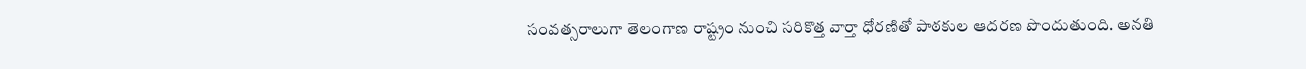సంవత్సరాలుగా తెలంగాణ రాష్ట్రం నుంచి సరికొత్త వార్తా ధోరణితో పాఠకుల ఆదరణ పొందుతుంది. అనతి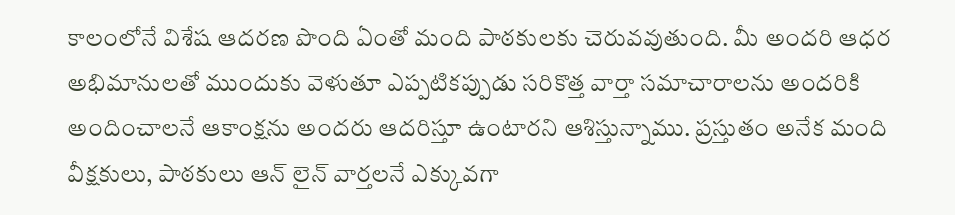కాలంలోనే విశేష ఆదరణ పొంది ఏంతో మంది పాఠకులకు చెరువవుతుంది. మీ అందరి ఆధర అభిమానులతో ముందుకు వెళుతూ ఎప్పటికప్పుడు సరికొత్త వార్తా సమాచారాలను అందరికి అందించాలనే ఆకాంక్షను అందరు ఆదరిస్తూ ఉంటారని ఆశిస్తున్నాము. ప్రస్తుతం అనేక మంది వీక్షకులు, పాఠకులు ఆన్ లైన్ వార్తలనే ఎక్కువగా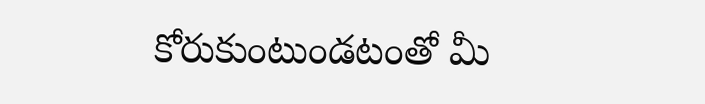కోరుకుంటుండటంతో మీ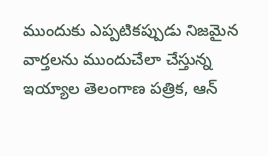ముందుకు ఎప్పటికప్పుడు నిజమైన వార్తలను ముందుచేలా చేస్తున్న ఇయ్యాల తెలంగాణ పత్రిక, ఆన్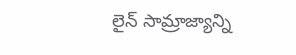లైన్ సామ్రాజ్యాన్ని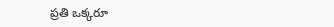ప్రతి ఒక్కరూ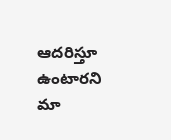ఆదరిస్తూ ఉంటారని మా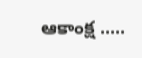ఆకాంక్ష .....